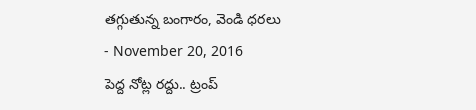తగ్గుతున్న బంగారం, వెండి ధరలు
- November 20, 2016
పెద్ద నోట్ల రద్దు.. ట్రంప్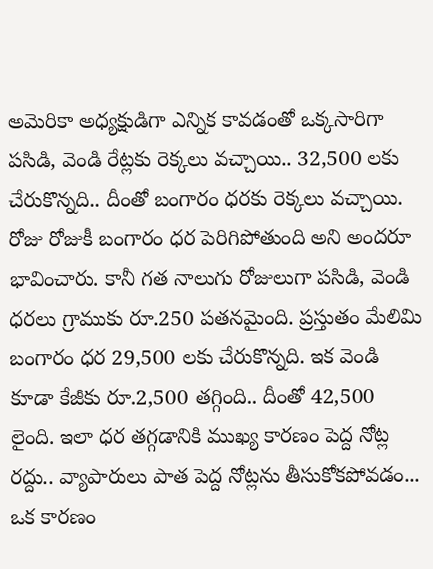అమెరికా అధ్యక్షుడిగా ఎన్నిక కావడంతో ఒక్కసారిగా పసిడి, వెండి రేట్లకు రెక్కలు వచ్చాయి.. 32,500 లకు చేరుకొన్నది.. దీంతో బంగారం ధరకు రెక్కలు వచ్చాయి. రోజు రోజుకీ బంగారం ధర పెరిగిపోతుంది అని అందరూ భావించారు. కానీ గత నాలుగు రోజులుగా పసిడి, వెండి ధరలు గ్రాముకు రూ.250 పతనమైంది. ప్రస్తుతం మేలిమి బంగారం ధర 29,500 లకు చేరుకొన్నది. ఇక వెండి కూడా కేజీకు రూ.2,500 తగ్గింది.. దీంతో 42,500 లైంది. ఇలా ధర తగ్గడానికి ముఖ్య కారణం పెద్ద నోట్ల రద్దు.. వ్యాపారులు పాత పెద్ద నోట్లను తీసుకోకపోవడం... ఒక కారణం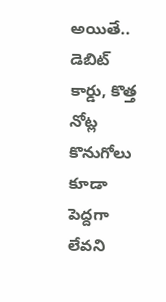అయితే.. డెబిట్ కార్డు, కొత్త నోట్ల కొనుగోలు కూడా పెద్దగా లేవని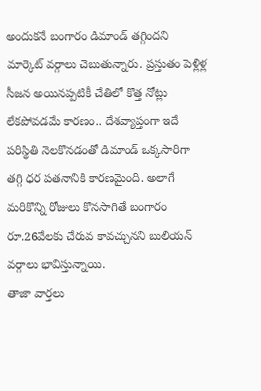అందుకనే బంగారం డిమాండ్ తగ్గిందని మార్కెట్ వర్గాలు చెబుతున్నారు. ప్రస్తుతం పెళ్లిళ్ల సీజన అయినప్పటికీ చేతిలో కొత్త నోట్లు లేకపోవడమే కారణం.. దేశవ్యాప్తంగా ఇదే పరిస్థితి నెలకొనడంతో డిమాండ్ ఒక్కసారిగా తగ్గి ధర పతనానికి కారణమైంది. అలాగే మరికొన్ని రోజులు కొనసాగితే బంగారం రూ.26వేలకు చేరువ కావచ్చునని బులియన్ వర్గాలు భావిస్తున్నాయి.
తాజా వార్తలు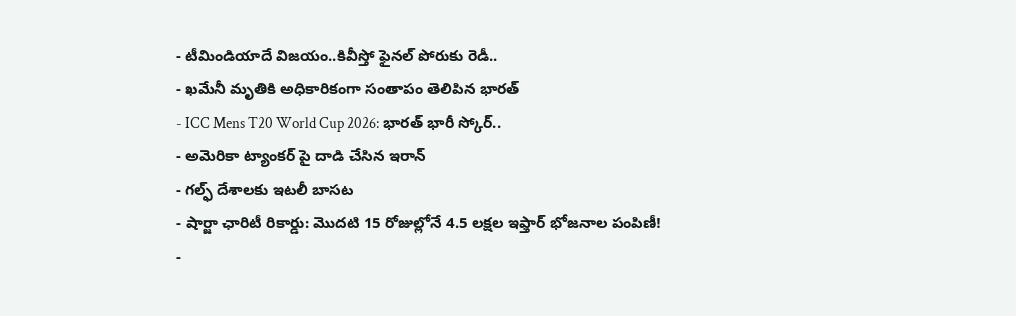- టీమిండియాదే విజయం..కివీస్తో ఫైనల్ పోరుకు రెడీ..
- ఖమేనీ మృతికి అధికారికంగా సంతాపం తెలిపిన భారత్
- ICC Mens T20 World Cup 2026: భారత్ భారీ స్కోర్..
- అమెరికా ట్యాంకర్ పై దాడి చేసిన ఇరాన్
- గల్ఫ్ దేశాలకు ఇటలీ బాసట
- షార్జా ఛారిటీ రికార్డు: మొదటి 15 రోజుల్లోనే 4.5 లక్షల ఇఫ్తార్ భోజనాల పంపిణీ!
-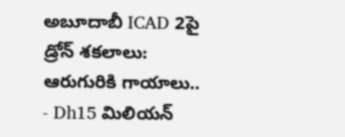అబూదాబీ ICAD 2పై డ్రోన్ శకలాలు: ఆరుగురికి గాయాలు..
- Dh15 మిలియన్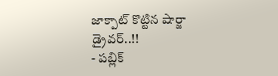జాక్పాట్ కొట్టిన షార్జా డ్రైవర్..!!
- పబ్లిక్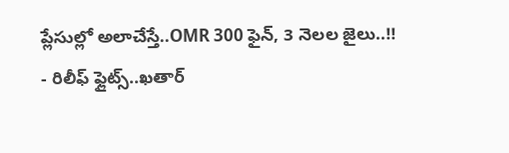ప్లేసుల్లో అలాచేస్తే..OMR 300 ఫైన్, 3 నెలల జైలు..!!
- రిలీఫ్ ఫ్లైట్స్..ఖతార్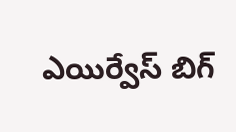ఎయిర్వేస్ బిగ్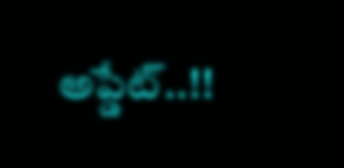అప్డేట్..!!